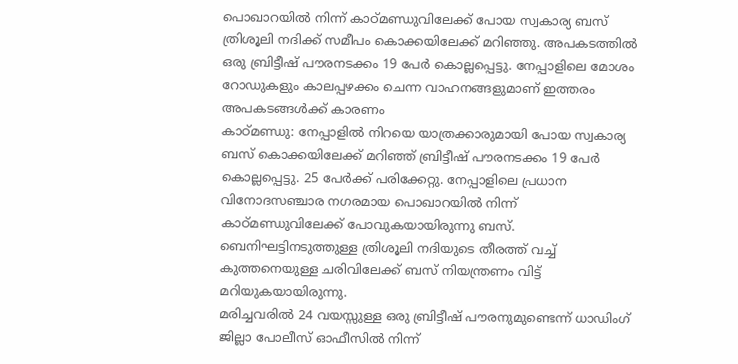പൊഖാറയിൽ നിന്ന് കാഠ്മണ്ഡുവിലേക്ക് പോയ സ്വകാര്യ ബസ് ത്രിശൂലി നദിക്ക് സമീപം കൊക്കയിലേക്ക് മറിഞ്ഞു. അപകടത്തിൽ ഒരു ബ്രിട്ടീഷ് പൗരനടക്കം 19 പേർ കൊല്ലപ്പെട്ടു. നേപ്പാളിലെ മോശം റോഡുകളും കാലപ്പഴക്കം ചെന്ന വാഹനങ്ങളുമാണ് ഇത്തരം അപകടങ്ങൾക്ക് കാരണം
കാഠ്മണ്ഡു: നേപ്പാളിൽ നിറയെ യാത്രക്കാരുമായി പോയ സ്വകാര്യ ബസ് കൊക്കയിലേക്ക് മറിഞ്ഞ് ബ്രിട്ടീഷ് പൗരനടക്കം 19 പേർ കൊല്ലപ്പെട്ടു. 25 പേർക്ക് പരിക്കേറ്റു. നേപ്പാളിലെ പ്രധാന വിനോദസഞ്ചാര നഗരമായ പൊഖാറയിൽ നിന്ന് കാഠ്മണ്ഡുവിലേക്ക് പോവുകയായിരുന്നു ബസ്. ബെനിഘട്ടിനടുത്തുള്ള ത്രിശൂലി നദിയുടെ തീരത്ത് വച്ച് കുത്തനെയുള്ള ചരിവിലേക്ക് ബസ് നിയന്ത്രണം വിട്ട് മറിയുകയായിരുന്നു.
മരിച്ചവരിൽ 24 വയസ്സുള്ള ഒരു ബ്രിട്ടീഷ് പൗരനുമുണ്ടെന്ന് ധാഡിംഗ് ജില്ലാ പോലീസ് ഓഫീസിൽ നിന്ന്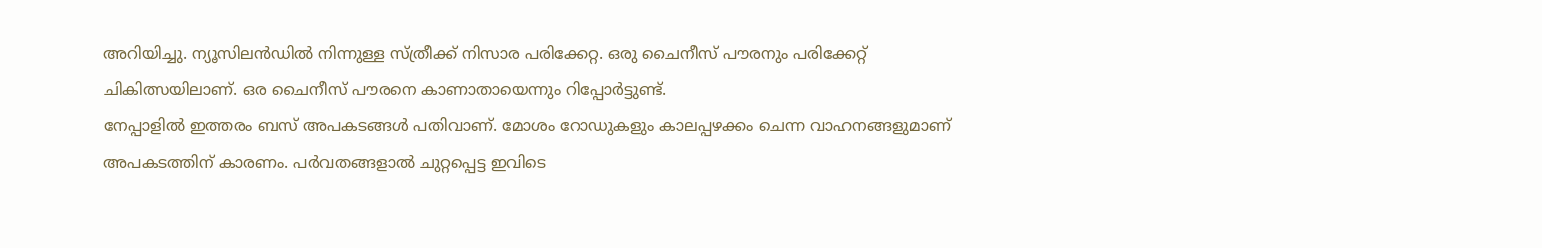അറിയിച്ചു. ന്യൂസിലൻഡിൽ നിന്നുള്ള സ്ത്രീക്ക് നിസാര പരിക്കേറ്റ. ഒരു ചൈനീസ് പൗരനും പരിക്കേറ്റ് ചികിത്സയിലാണ്. ഒര ചൈനീസ് പൗരനെ കാണാതായെന്നും റിപ്പോർട്ടുണ്ട്.
നേപ്പാളിൽ ഇത്തരം ബസ് അപകടങ്ങൾ പതിവാണ്. മോശം റോഡുകളും കാലപ്പഴക്കം ചെന്ന വാഹനങ്ങളുമാണ് അപകടത്തിന് കാരണം. പർവതങ്ങളാൽ ചുറ്റപ്പെട്ട ഇവിടെ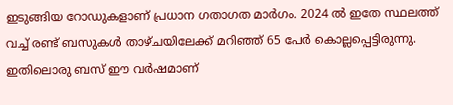ഇടുങ്ങിയ റോഡുകളാണ് പ്രധാന ഗതാഗത മാർഗം. 2024 ൽ ഇതേ സ്ഥലത്ത് വച്ച് രണ്ട് ബസുകൾ താഴ്ചയിലേക്ക് മറിഞ്ഞ് 65 പേർ കൊല്ലപ്പെട്ടിരുന്നു. ഇതിലൊരു ബസ് ഈ വർഷമാണ്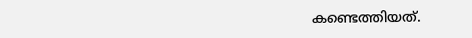കണ്ടെത്തിയത്.